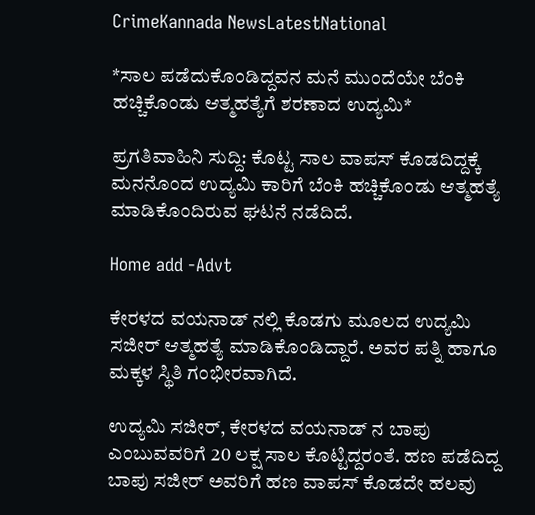CrimeKannada NewsLatestNational

*ಸಾಲ ಪಡೆದುಕೊಂಡಿದ್ದವನ ಮನೆ ಮುಂದೆಯೇ ಬೆಂಕಿ ಹಚ್ಚಿಕೊಂಡು ಆತ್ಮಹತ್ಯೆಗೆ ಶರಣಾದ ಉದ್ಯಮಿ*

ಪ್ರಗತಿವಾಹಿನಿ ಸುದ್ದಿ: ಕೊಟ್ಟ ಸಾಲ ವಾಪಸ್ ಕೊಡದಿದ್ದಕ್ಕೆ ಮನನೊಂದ ಉದ್ಯಮಿ ಕಾರಿಗೆ ಬೆಂಕಿ ಹಚ್ಚಿಕೊಂಡು ಆತ್ಮಹತ್ಯೆ ಮಾಡಿಕೊಂದಿರುವ ಘಟನೆ ನಡೆದಿದೆ.

Home add -Advt

ಕೇರಳದ ವಯನಾಡ್ ನಲ್ಲಿ ಕೊಡಗು ಮೂಲದ ಉದ್ಯಮಿ ಸಜೀರ್ ಆತ್ಮಹತ್ಯೆ ಮಾಡಿಕೊಂಡಿದ್ದಾರೆ. ಅವರ ಪತ್ನಿ ಹಾಗೂ ಮಕ್ಕಳ ಸ್ಥಿತಿ ಗಂಭೀರವಾಗಿದೆ.

ಉದ್ಯಮಿ ಸಜೀರ್, ಕೇರಳದ ವಯನಾಡ್ ನ ಬಾಪು ಎಂಬುವವರಿಗೆ 20 ಲಕ್ಷ ಸಾಲ ಕೊಟ್ಟಿದ್ದರಂತೆ. ಹಣ ಪಡೆದಿದ್ದ ಬಾಪು ಸಜೀರ್ ಅವರಿಗೆ ಹಣ ವಾಪಸ್ ಕೊಡದೇ ಹಲವು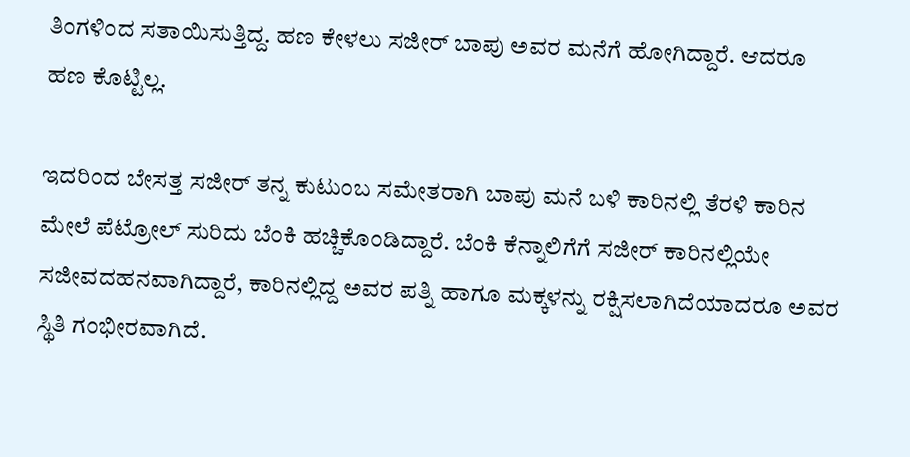ತಿಂಗಳಿಂದ ಸತಾಯಿಸುತ್ತಿದ್ದ. ಹಣ ಕೇಳಲು ಸಜೀರ್ ಬಾಪು ಅವರ ಮನೆಗೆ ಹೋಗಿದ್ದಾರೆ. ಆದರೂ ಹಣ ಕೊಟ್ಟಿಲ್ಲ.

ಇದರಿಂದ ಬೇಸತ್ತ ಸಜೀರ್ ತನ್ನ ಕುಟುಂಬ ಸಮೇತರಾಗಿ ಬಾಪು ಮನೆ ಬಳಿ ಕಾರಿನಲ್ಲಿ ತೆರಳಿ ಕಾರಿನ ಮೇಲೆ ಪೆಟ್ರೋಲ್ ಸುರಿದು ಬೆಂಕಿ ಹಚ್ಚಿಕೊಂಡಿದ್ದಾರೆ. ಬೆಂಕಿ ಕೆನ್ನಾಲಿಗೆಗೆ ಸಜೀರ್ ಕಾರಿನಲ್ಲಿಯೇ ಸಜೀವದಹನವಾಗಿದ್ದಾರೆ, ಕಾರಿನಲ್ಲಿದ್ದ ಅವರ ಪತ್ನಿ ಹಾಗೂ ಮಕ್ಕಳನ್ನು ರಕ್ಷಿಸಲಾಗಿದೆಯಾದರೂ ಅವರ ಸ್ಥಿತಿ ಗಂಭೀರವಾಗಿದೆ.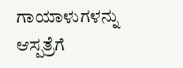ಗಾಯಾಳುಗಳನ್ನು ಆಸ್ಪತ್ರೆಗೆ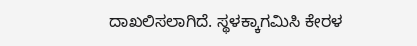ದಾಖಲಿಸಲಾಗಿದೆ. ಸ್ಥಳಕ್ಕಾಗಮಿಸಿ ಕೇರಳ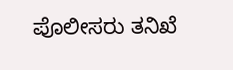ಪೊಲೀಸರು ತನಿಖೆ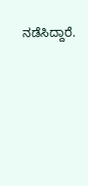ನಡೆಸಿದ್ದಾರೆ.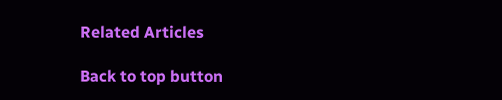Related Articles

Back to top button